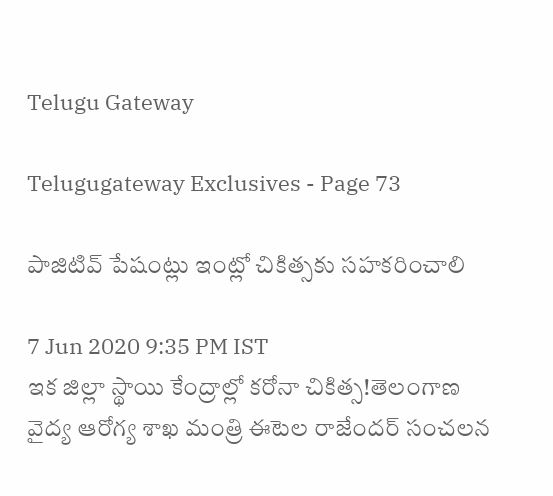Telugu Gateway

Telugugateway Exclusives - Page 73

పాజిటివ్ పేషంట్లు ఇంట్లో చికిత్సకు సహకరించాలి

7 Jun 2020 9:35 PM IST
ఇక జిల్లా స్థాయి కేంద్రాల్లో కరోనా చికిత్స!తెలంగాణ వైద్య ఆరోగ్య శాఖ మంత్రి ఈటెల రాజేందర్ సంచలన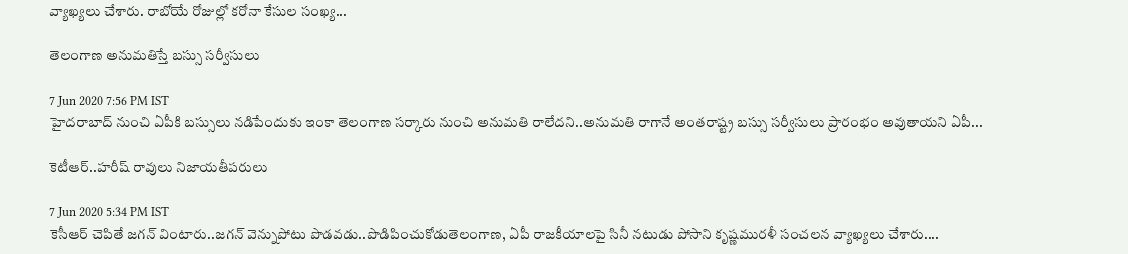వ్యాఖ్యలు చేశారు. రాబోయే రోజుల్లో కరోనా కేసుల సంఖ్య...

తెలంగాణ అనుమతిస్తే బస్సు సర్వీసులు

7 Jun 2020 7:56 PM IST
హైదరాబాద్ నుంచి ఏపీకి బస్సులు నడిపేందుకు ఇంకా తెలంగాణ సర్కారు నుంచి అనుమతి రాలేదని..అనుమతి రాగానే అంతరాష్ట్ర బస్సు సర్వీసులు ప్రారంభం అవుతాయని ఏపీ...

కెటీఆర్..హరీష్ రావులు నిజాయతీపరులు

7 Jun 2020 5:34 PM IST
కెసీఆర్ చెపితే జగన్ వింటారు..జగన్ వెన్నుపోటు పొడవడు..పొడిపించుకోడుతెలంగాణ, ఏపీ రాజకీయాలపై సినీ నటుడు పోసాని కృష్ణమురళీ సంచలన వ్యాఖ్యలు చేశారు....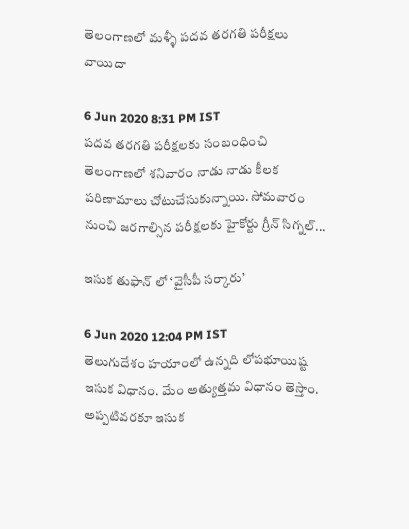తెలంగాణలో మళ్ళీ పదవ తరగతి పరీక్షలు వాయిదా

6 Jun 2020 8:31 PM IST
పదవ తరగతి పరీక్షలకు సంబంధించి తెలంగాణలో శనివారం నాడు నాడు కీలక పరిణామాలు చోటుచేసుకున్నాయి. సోమవారం నుంచి జరగాల్సిన పరీక్షలకు హైకోర్టు గ్రీన్ సిగ్నల్...

ఇసుక తుఫాన్ లో ‘వైసీపీ సర్కారు’

6 Jun 2020 12:04 PM IST
తెలుగుదేశం హయాంలో ఉన్నది లోపభూయిష్ట ఇసుక విధానం. మేం అత్యుత్తమ విధానం తెస్తాం. అప్పటివరకూ ఇసుక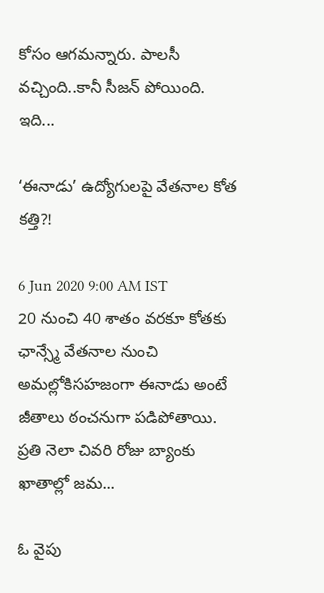కోసం ఆగమన్నారు. పాలసీ వచ్చింది..కానీ సీజన్ పోయింది. ఇది...

‘ఈనాడు’ ఉద్యోగులపై వేతనాల కోత కత్తి?!

6 Jun 2020 9:00 AM IST
20 నుంచి 40 శాతం వరకూ కోతకు ఛాన్స్మే వేతనాల నుంచి అమల్లోకిసహజంగా ఈనాడు అంటే జీతాలు ఠంచనుగా పడిపోతాయి. ప్రతి నెలా చివరి రోజు బ్యాంకు ఖాతాల్లో జమ...

ఓ వైపు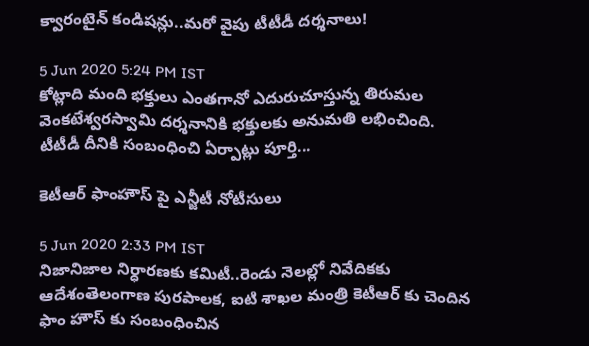క్వారంటైన్ కండిషన్లు..మరో వైపు టీటీడీ దర్శనాలు!

5 Jun 2020 5:24 PM IST
కోట్లాది మంది భక్తులు ఎంతగానో ఎదురుచూస్తున్న తిరుమల వెంకటేశ్వరస్వామి దర్శనానికి భక్తులకు అనుమతి లభించింది. టీటీడీ దీనికి సంబంధించి ఏర్పాట్లు పూర్తి...

కెటీఆర్ ఫాంహౌస్ పై ఎన్జీటీ నోటీసులు

5 Jun 2020 2:33 PM IST
నిజానిజాల నిర్ధారణకు కమిటీ..రెండు నెలల్లో నివేదికకు ఆదేశంతెలంగాణ పురపాలక, ఐటి శాఖల మంత్రి కెటీఆర్ కు చెందిన ఫాం హౌస్ కు సంబంధించిన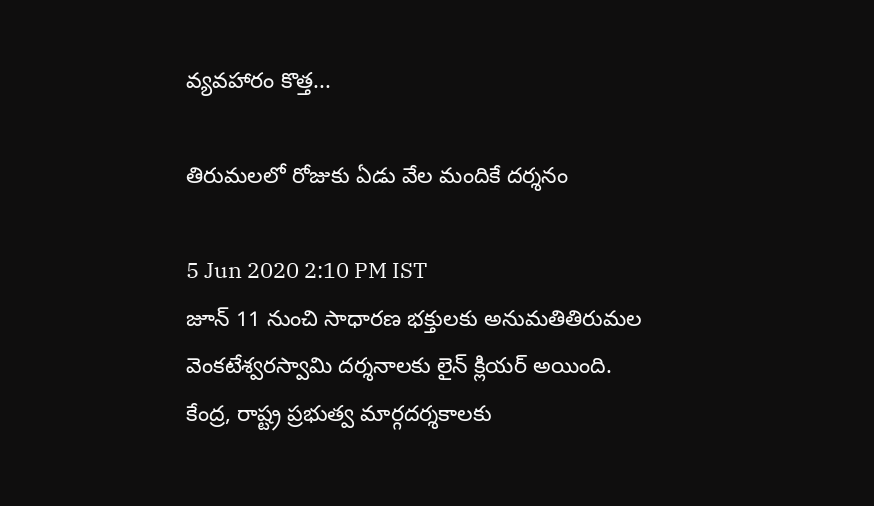వ్యవహారం కొత్త...

తిరుమలలో రోజుకు ఏడు వేల మందికే దర్శనం

5 Jun 2020 2:10 PM IST
జూన్ 11 నుంచి సాధారణ భక్తులకు అనుమతితిరుమల వెంకటేశ్వరస్వామి దర్శనాలకు లైన్ క్లియర్ అయింది. కేంద్ర, రాష్ట్ర ప్రభుత్వ మార్గదర్శకాలకు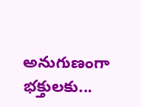అనుగుణంగా భక్తులకు...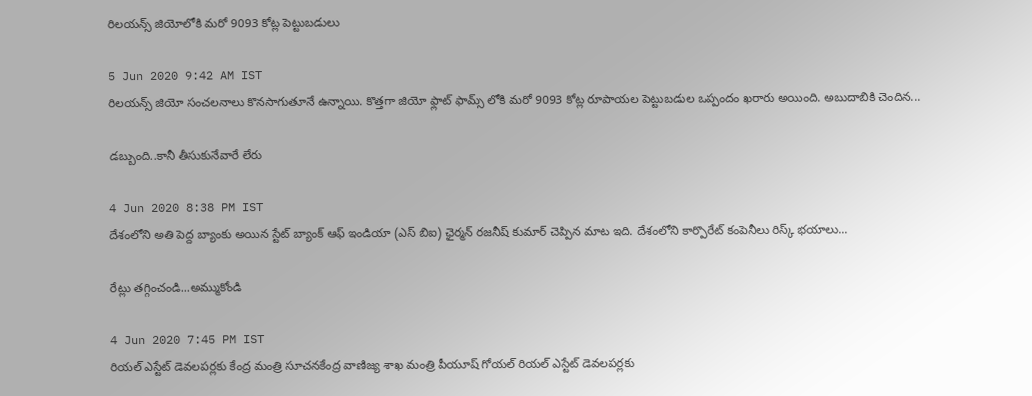రిలయన్స్ జియోలోకి మరో 9093 కోట్ల పెట్టుబడులు

5 Jun 2020 9:42 AM IST
రిలయన్స్ జియో సంచలనాలు కొనసాగుతూనే ఉన్నాయి. కొత్తగా జియో ఫ్లాట్ ఫామ్స్ లోకి మరో 9093 కోట్ల రూపాయల పెట్టుబడుల ఒప్పందం ఖరారు అయింది. అబుదాబికి చెందిన...

డబ్బుంది..కానీ తీసుకునేవారే లేరు

4 Jun 2020 8:38 PM IST
దేశంలోని అతి పెద్ద బ్యాంకు అయిన స్టేట్ బ్యాంక్ ఆఫ్ ఇండియా (ఎస్ బిఐ) ఛైర్మన్ రజనీష్ కుమార్ చెప్పిన మాట ఇది. దేశంలోని కార్పొరేట్ కంపెనీలు రిస్క్ భయాలు...

రేట్లు తగ్గించండి...అమ్ముకోండి

4 Jun 2020 7:45 PM IST
రియల్ ఎస్టేట్ డెవలపర్లకు కేంద్ర మంత్రి సూచనకేంద్ర వాణిజ్య శాఖ మంత్రి పీయూష్ గోయల్ రియల్ ఎస్టేట్ డెవలపర్లకు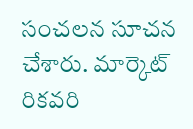సంచలన సూచన చేశారు. మార్కెట్ రికవరి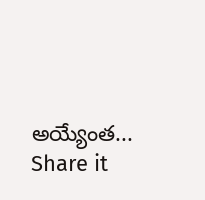అయ్యేంత...
Share it